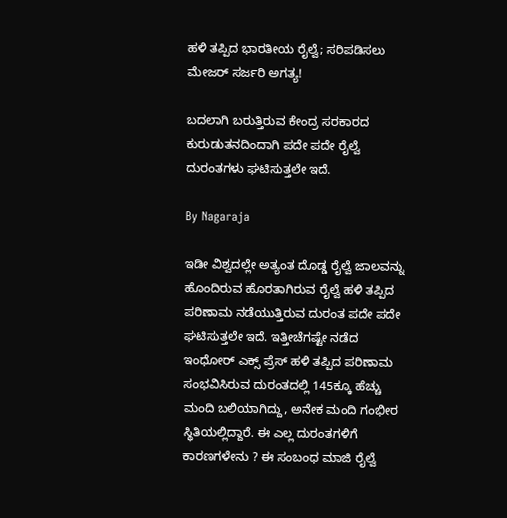ಹಳಿ ತಪ್ಪಿದ ಭಾರತೀಯ ರೈಲ್ವೆ; ಸರಿಪಡಿಸಲು ಮೇಜರ್ ಸರ್ಜರಿ ಅಗತ್ಯ!

ಬದಲಾಗಿ ಬರುತ್ತಿರುವ ಕೇಂದ್ರ ಸರಕಾರದ ಕುರುಡುತನದಿಂದಾಗಿ ಪದೇ ಪದೇ ರೈಲ್ವೆ ದುರಂತಗಳು ಘಟಿಸುತ್ತಲೇ ಇದೆ.

By Nagaraja

ಇಡೀ ವಿಶ್ವದಲ್ಲೇ ಅತ್ಯಂತ ದೊಡ್ಡ ರೈಲ್ವೆ ಜಾಲವನ್ನು ಹೊಂದಿರುವ ಹೊರತಾಗಿರುವ ರೈಲ್ವೆ ಹಳಿ ತಪ್ಪಿದ ಪರಿಣಾಮ ನಡೆಯುತ್ತಿರುವ ದುರಂತ ಪದೇ ಪದೇ ಘಟಿಸುತ್ತಲೇ ಇದೆ. ಇತ್ತೀಚೆಗಷ್ಟೇ ನಡೆದ ಇಂಧೋರ್ ಎಕ್ಸ್ ಪ್ರೆಸ್ ಹಳಿ ತಪ್ಪಿದ ಪರಿಣಾಮ ಸಂಭವಿಸಿರುವ ದುರಂತದಲ್ಲಿ 145ಕ್ಕೂ ಹೆಚ್ಚು ಮಂದಿ ಬಲಿಯಾಗಿದ್ದು, ಅನೇಕ ಮಂದಿ ಗಂಭೀರ ಸ್ಥಿತಿಯಲ್ಲಿದ್ದಾರೆ. ಈ ಎಲ್ಲ ದುರಂತಗಳಿಗೆ ಕಾರಣಗಳೇನು ? ಈ ಸಂಬಂಧ ಮಾಜಿ ರೈಲ್ವೆ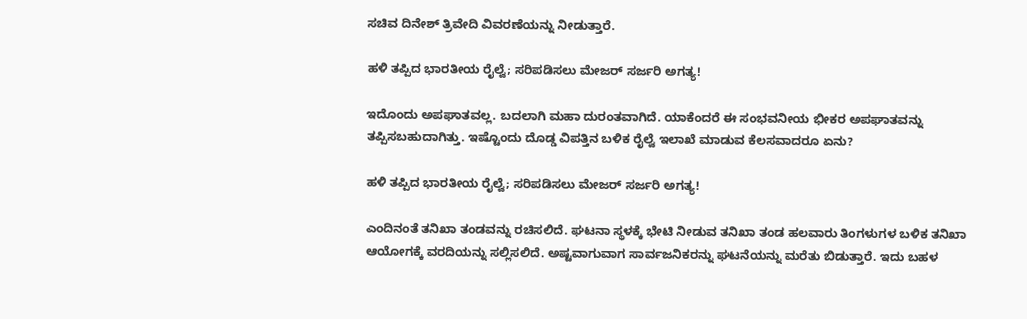ಸಚಿವ ದಿನೇಶ್ ತ್ರಿವೇದಿ ವಿವರಣೆಯನ್ನು ನೀಡುತ್ತಾರೆ.

ಹಳಿ ತಪ್ಪಿದ ಭಾರತೀಯ ರೈಲ್ವೆ; ಸರಿಪಡಿಸಲು ಮೇಜರ್ ಸರ್ಜರಿ ಅಗತ್ಯ!

ಇದೊಂದು ಅಪಘಾತವಲ್ಲ. ಬದಲಾಗಿ ಮಹಾ ದುರಂತವಾಗಿದೆ. ಯಾಕೆಂದರೆ ಈ ಸಂಭವನೀಯ ಭೀಕರ ಅಪಘಾತವನ್ನು ತಪ್ಪಿಸಬಹುದಾಗಿತ್ತು. ಇಷ್ಟೊಂದು ದೊಡ್ಡ ವಿಪತ್ತಿನ ಬಳಿಕ ರೈಲ್ವೆ ಇಲಾಖೆ ಮಾಡುವ ಕೆಲಸವಾದರೂ ಏನು?

ಹಳಿ ತಪ್ಪಿದ ಭಾರತೀಯ ರೈಲ್ವೆ; ಸರಿಪಡಿಸಲು ಮೇಜರ್ ಸರ್ಜರಿ ಅಗತ್ಯ!

ಎಂದಿನಂತೆ ತನಿಖಾ ತಂಡವನ್ನು ರಚಿಸಲಿದೆ. ಘಟನಾ ಸ್ಥಳಕ್ಕೆ ಭೇಟಿ ನೀಡುವ ತನಿಖಾ ತಂಡ ಹಲವಾರು ತಿಂಗಳುಗಳ ಬಳಿಕ ತನಿಖಾ ಆಯೋಗಕ್ಕೆ ವರದಿಯನ್ನು ಸಲ್ಲಿಸಲಿದೆ. ಅಷ್ಟವಾಗುವಾಗ ಸಾರ್ವಜನಿಕರನ್ನು ಘಟನೆಯನ್ನು ಮರೆತು ಬಿಡುತ್ತಾರೆ. ಇದು ಬಹಳ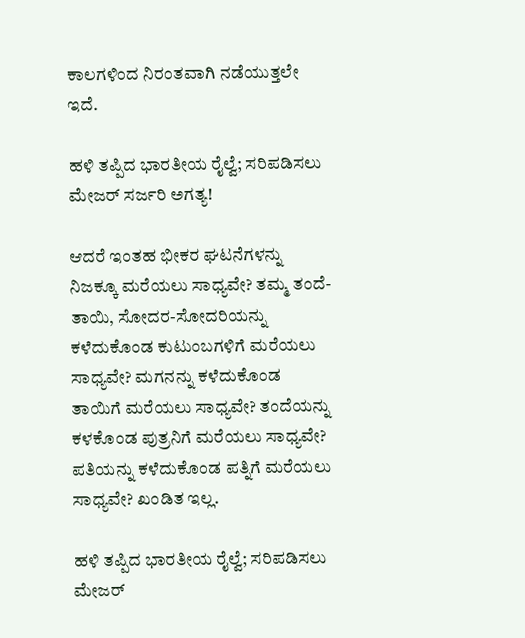ಕಾಲಗಳಿಂದ ನಿರಂತವಾಗಿ ನಡೆಯುತ್ತಲೇ ಇದೆ.

ಹಳಿ ತಪ್ಪಿದ ಭಾರತೀಯ ರೈಲ್ವೆ; ಸರಿಪಡಿಸಲು ಮೇಜರ್ ಸರ್ಜರಿ ಅಗತ್ಯ!

ಆದರೆ ಇಂತಹ ಭೀಕರ ಘಟನೆಗಳನ್ನು ನಿಜಕ್ಕೂ ಮರೆಯಲು ಸಾಧ್ಯವೇ? ತಮ್ಮ ತಂದೆ-ತಾಯಿ, ಸೋದರ-ಸೋದರಿಯನ್ನು ಕಳೆದುಕೊಂಡ ಕುಟುಂಬಗಳಿಗೆ ಮರೆಯಲು ಸಾಧ್ಯವೇ? ಮಗನನ್ನು ಕಳೆದುಕೊಂಡ ತಾಯಿಗೆ ಮರೆಯಲು ಸಾಧ್ಯವೇ? ತಂದೆಯನ್ನು ಕಳಕೊಂಡ ಪುತ್ರನಿಗೆ ಮರೆಯಲು ಸಾಧ್ಯವೇ? ಪತಿಯನ್ನು ಕಳೆದುಕೊಂಡ ಪತ್ನಿಗೆ ಮರೆಯಲು ಸಾಧ್ಯವೇ? ಖಂಡಿತ ಇಲ್ಲ.

ಹಳಿ ತಪ್ಪಿದ ಭಾರತೀಯ ರೈಲ್ವೆ; ಸರಿಪಡಿಸಲು ಮೇಜರ್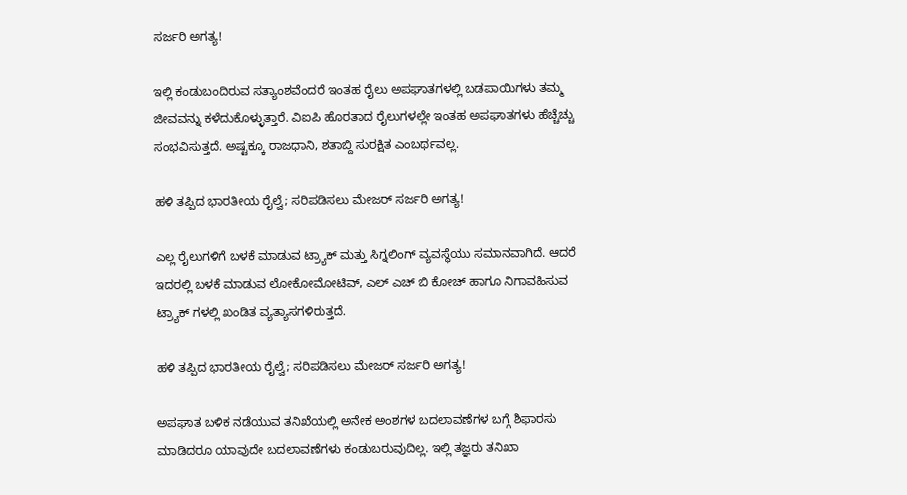ಸರ್ಜರಿ ಅಗತ್ಯ!

ಇಲ್ಲಿ ಕಂಡುಬಂದಿರುವ ಸತ್ಯಾಂಶವೆಂದರೆ ಇಂತಹ ರೈಲು ಅಪಘಾತಗಳಲ್ಲಿ ಬಡಪಾಯಿಗಳು ತಮ್ಮ ಜೀವವನ್ನು ಕಳೆದುಕೊಳ್ಳುತ್ತಾರೆ. ವಿಐಪಿ ಹೊರತಾದ ರೈಲುಗಳಲ್ಲೇ ಇಂತಹ ಅಪಘಾತಗಳು ಹೆಚ್ಚೆಚ್ಚು ಸಂಭವಿಸುತ್ತದೆ. ಅಷ್ಟಕ್ಕೂ ರಾಜಧಾನಿ, ಶತಾಬ್ದಿ ಸುರಕ್ಷಿತ ಎಂಬರ್ಥವಲ್ಲ.

ಹಳಿ ತಪ್ಪಿದ ಭಾರತೀಯ ರೈಲ್ವೆ; ಸರಿಪಡಿಸಲು ಮೇಜರ್ ಸರ್ಜರಿ ಅಗತ್ಯ!

ಎಲ್ಲ ರೈಲುಗಳಿಗೆ ಬಳಕೆ ಮಾಡುವ ಟ್ರ್ಯಾಕ್ ಮತ್ತು ಸಿಗ್ನಲಿಂಗ್ ವ್ಯವಸ್ಥೆಯು ಸಮಾನವಾಗಿದೆ. ಆದರೆ ಇದರಲ್ಲಿ ಬಳಕೆ ಮಾಡುವ ಲೋಕೋಮೋಟಿವ್, ಎಲ್ ಎಚ್ ಬಿ ಕೋಚ್ ಹಾಗೂ ನಿಗಾವಹಿಸುವ ಟ್ರ್ಯಾಕ್ ಗಳಲ್ಲಿ ಖಂಡಿತ ವ್ಯತ್ಯಾಸಗಳಿರುತ್ತದೆ.

ಹಳಿ ತಪ್ಪಿದ ಭಾರತೀಯ ರೈಲ್ವೆ; ಸರಿಪಡಿಸಲು ಮೇಜರ್ ಸರ್ಜರಿ ಅಗತ್ಯ!

ಅಪಘಾತ ಬಳಿಕ ನಡೆಯುವ ತನಿಖೆಯಲ್ಲಿ ಅನೇಕ ಅಂಶಗಳ ಬದಲಾವಣೆಗಳ ಬಗ್ಗೆ ಶಿಫಾರಸು ಮಾಡಿದರೂ ಯಾವುದೇ ಬದಲಾವಣೆಗಳು ಕಂಡುಬರುವುದಿಲ್ಲ. ಇಲ್ಲಿ ತಜ್ಞರು ತನಿಖಾ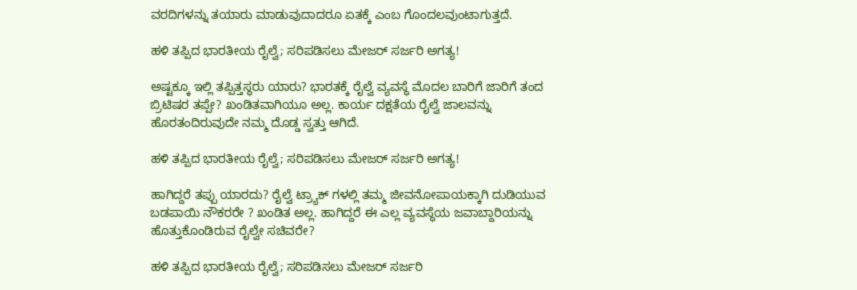ವರದಿಗಳನ್ನು ತಯಾರು ಮಾಡುವುದಾದರೂ ಏತಕ್ಕೆ ಎಂಬ ಗೊಂದಲವುಂಟಾಗುತ್ತದೆ.

ಹಳಿ ತಪ್ಪಿದ ಭಾರತೀಯ ರೈಲ್ವೆ; ಸರಿಪಡಿಸಲು ಮೇಜರ್ ಸರ್ಜರಿ ಅಗತ್ಯ!

ಅಷ್ಟಕ್ಕೂ ಇಲ್ಲಿ ತಪ್ಪಿತ್ತಸ್ಥರು ಯಾರು? ಭಾರತಕ್ಕೆ ರೈಲ್ವೆ ವ್ಯವಸ್ಥೆ ಮೊದಲ ಬಾರಿಗೆ ಜಾರಿಗೆ ತಂದ ಬ್ರಿಟಿಷರ ತಪ್ಪೇ? ಖಂಡಿತವಾಗಿಯೂ ಅಲ್ಲ. ಕಾರ್ಯ ದಕ್ಷತೆಯ ರೈಲ್ವೆ ಜಾಲವನ್ನು ಹೊರತಂದಿರುವುದೇ ನಮ್ಮ ದೊಡ್ಡ ಸ್ವತ್ತು ಆಗಿದೆ.

ಹಳಿ ತಪ್ಪಿದ ಭಾರತೀಯ ರೈಲ್ವೆ; ಸರಿಪಡಿಸಲು ಮೇಜರ್ ಸರ್ಜರಿ ಅಗತ್ಯ!

ಹಾಗಿದ್ದರೆ ತಪ್ಪು ಯಾರದು? ರೈಲ್ವೆ ಟ್ರ್ಯಾಕ್ ಗಳಲ್ಲಿ ತಮ್ಮ ಜೀವನೋಪಾಯಕ್ಕಾಗಿ ದುಡಿಯುವ ಬಡಪಾಯಿ ನೌಕರರೇ ? ಖಂಡಿತ ಅಲ್ಲ. ಹಾಗಿದ್ದರೆ ಈ ಎಲ್ಲ ವ್ಯವಸ್ಥೆಯ ಜವಾಬ್ದಾರಿಯನ್ನು ಹೊತ್ತುಕೊಂಡಿರುವ ರೈಲ್ವೇ ಸಚಿವರೇ?

ಹಳಿ ತಪ್ಪಿದ ಭಾರತೀಯ ರೈಲ್ವೆ; ಸರಿಪಡಿಸಲು ಮೇಜರ್ ಸರ್ಜರಿ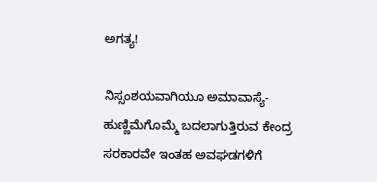ಅಗತ್ಯ!

ನಿಸ್ಸಂಶಯವಾಗಿಯೂ ಅಮಾವಾಸ್ಯೆ-ಹುಣ್ಣಿಮೆಗೊಮ್ಮೆ ಬದಲಾಗುತ್ತಿರುವ ಕೇಂದ್ರ ಸರಕಾರವೇ ಇಂತಹ ಅವಘಡಗಳಿಗೆ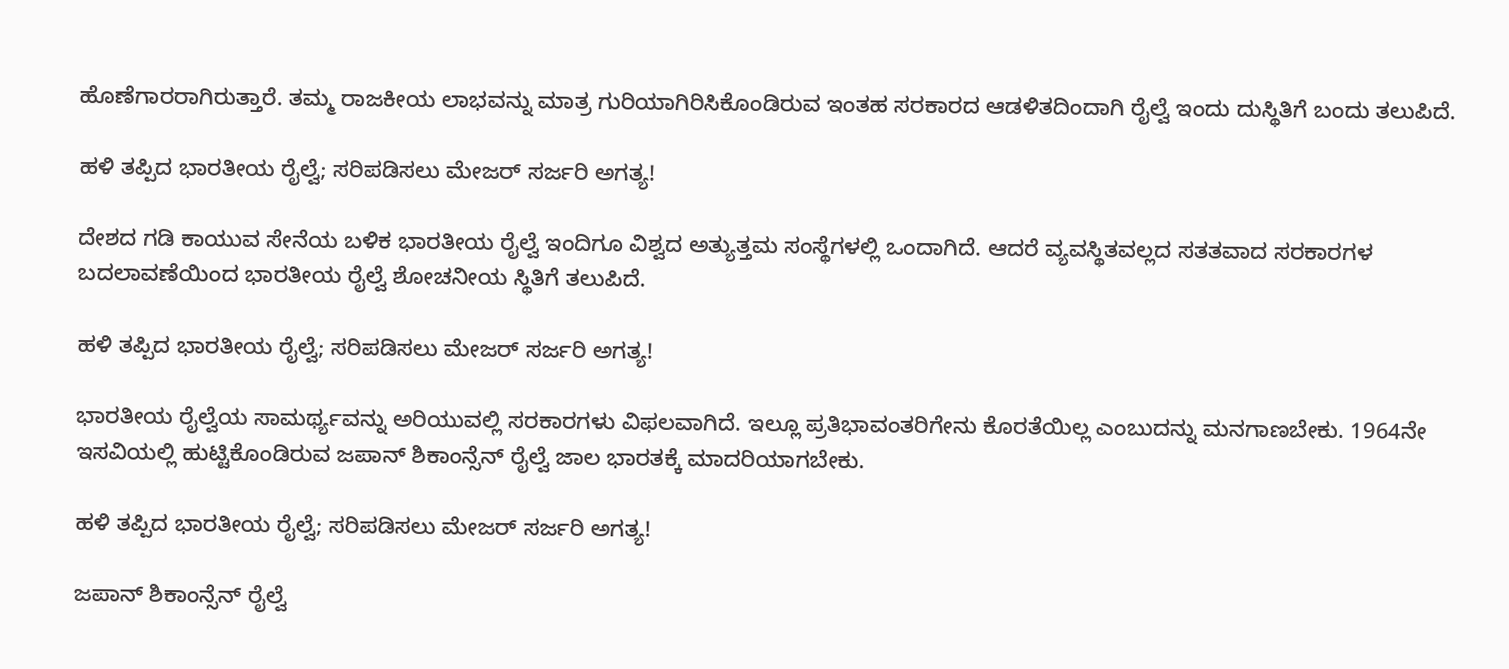ಹೊಣೆಗಾರರಾಗಿರುತ್ತಾರೆ. ತಮ್ಮ ರಾಜಕೀಯ ಲಾಭವನ್ನು ಮಾತ್ರ ಗುರಿಯಾಗಿರಿಸಿಕೊಂಡಿರುವ ಇಂತಹ ಸರಕಾರದ ಆಡಳಿತದಿಂದಾಗಿ ರೈಲ್ವೆ ಇಂದು ದುಸ್ಥಿತಿಗೆ ಬಂದು ತಲುಪಿದೆ.

ಹಳಿ ತಪ್ಪಿದ ಭಾರತೀಯ ರೈಲ್ವೆ; ಸರಿಪಡಿಸಲು ಮೇಜರ್ ಸರ್ಜರಿ ಅಗತ್ಯ!

ದೇಶದ ಗಡಿ ಕಾಯುವ ಸೇನೆಯ ಬಳಿಕ ಭಾರತೀಯ ರೈಲ್ವೆ ಇಂದಿಗೂ ವಿಶ್ವದ ಅತ್ಯುತ್ತಮ ಸಂಸ್ಥೆಗಳಲ್ಲಿ ಒಂದಾಗಿದೆ. ಆದರೆ ವ್ಯವಸ್ಥಿತವಲ್ಲದ ಸತತವಾದ ಸರಕಾರಗಳ ಬದಲಾವಣೆಯಿಂದ ಭಾರತೀಯ ರೈಲ್ವೆ ಶೋಚನೀಯ ಸ್ಥಿತಿಗೆ ತಲುಪಿದೆ.

ಹಳಿ ತಪ್ಪಿದ ಭಾರತೀಯ ರೈಲ್ವೆ; ಸರಿಪಡಿಸಲು ಮೇಜರ್ ಸರ್ಜರಿ ಅಗತ್ಯ!

ಭಾರತೀಯ ರೈಲ್ವೆಯ ಸಾಮರ್ಥ್ಯವನ್ನು ಅರಿಯುವಲ್ಲಿ ಸರಕಾರಗಳು ವಿಫಲವಾಗಿದೆ. ಇಲ್ಲೂ ಪ್ರತಿಭಾವಂತರಿಗೇನು ಕೊರತೆಯಿಲ್ಲ ಎಂಬುದನ್ನು ಮನಗಾಣಬೇಕು. 1964ನೇ ಇಸವಿಯಲ್ಲಿ ಹುಟ್ಟಿಕೊಂಡಿರುವ ಜಪಾನ್ ಶಿಕಾಂನ್ಸೆನ್ ರೈಲ್ವೆ ಜಾಲ ಭಾರತಕ್ಕೆ ಮಾದರಿಯಾಗಬೇಕು.

ಹಳಿ ತಪ್ಪಿದ ಭಾರತೀಯ ರೈಲ್ವೆ; ಸರಿಪಡಿಸಲು ಮೇಜರ್ ಸರ್ಜರಿ ಅಗತ್ಯ!

ಜಪಾನ್ ಶಿಕಾಂನ್ಸೆನ್ ರೈಲ್ವೆ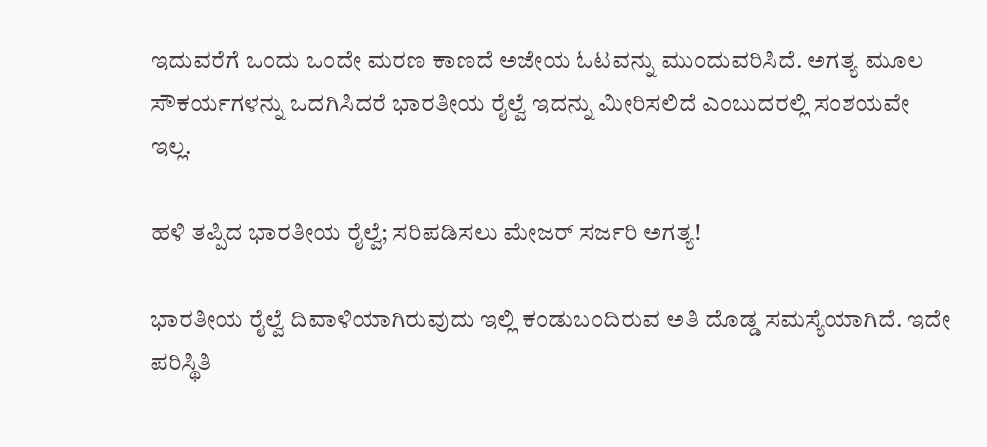ಇದುವರೆಗೆ ಒಂದು ಒಂದೇ ಮರಣ ಕಾಣದೆ ಅಜೇಯ ಓಟವನ್ನು ಮುಂದುವರಿಸಿದೆ. ಅಗತ್ಯ ಮೂಲ ಸೌಕರ್ಯಗಳನ್ನು ಒದಗಿಸಿದರೆ ಭಾರತೀಯ ರೈಲ್ವೆ ಇದನ್ನು ಮೀರಿಸಲಿದೆ ಎಂಬುದರಲ್ಲಿ ಸಂಶಯವೇ ಇಲ್ಲ.

ಹಳಿ ತಪ್ಪಿದ ಭಾರತೀಯ ರೈಲ್ವೆ; ಸರಿಪಡಿಸಲು ಮೇಜರ್ ಸರ್ಜರಿ ಅಗತ್ಯ!

ಭಾರತೀಯ ರೈಲ್ವೆ ದಿವಾಳಿಯಾಗಿರುವುದು ಇಲ್ಲಿ ಕಂಡುಬಂದಿರುವ ಅತಿ ದೊಡ್ಡ ಸಮಸ್ಯೆಯಾಗಿದೆ. ಇದೇ ಪರಿಸ್ಥಿತಿ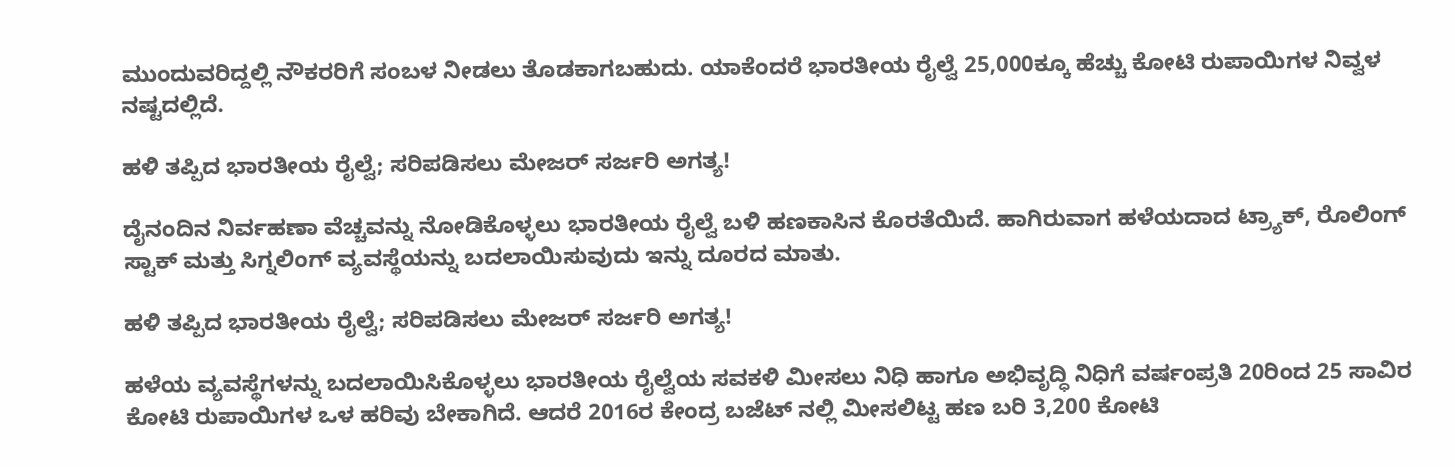ಮುಂದುವರಿದ್ದಲ್ಲಿ ನೌಕರರಿಗೆ ಸಂಬಳ ನೀಡಲು ತೊಡಕಾಗಬಹುದು. ಯಾಕೆಂದರೆ ಭಾರತೀಯ ರೈಲ್ವೆ 25,000ಕ್ಕೂ ಹೆಚ್ಚು ಕೋಟಿ ರುಪಾಯಿಗಳ ನಿವ್ವಳ ನಷ್ಟದಲ್ಲಿದೆ.

ಹಳಿ ತಪ್ಪಿದ ಭಾರತೀಯ ರೈಲ್ವೆ; ಸರಿಪಡಿಸಲು ಮೇಜರ್ ಸರ್ಜರಿ ಅಗತ್ಯ!

ದೈನಂದಿನ ನಿರ್ವಹಣಾ ವೆಚ್ಚವನ್ನು ನೋಡಿಕೊಳ್ಳಲು ಭಾರತೀಯ ರೈಲ್ವೆ ಬಳಿ ಹಣಕಾಸಿನ ಕೊರತೆಯಿದೆ. ಹಾಗಿರುವಾಗ ಹಳೆಯದಾದ ಟ್ರ್ಯಾಕ್, ರೊಲಿಂಗ್ ಸ್ಟಾಕ್ ಮತ್ತು ಸಿಗ್ನಲಿಂಗ್ ವ್ಯವಸ್ಥೆಯನ್ನು ಬದಲಾಯಿಸುವುದು ಇನ್ನು ದೂರದ ಮಾತು.

ಹಳಿ ತಪ್ಪಿದ ಭಾರತೀಯ ರೈಲ್ವೆ; ಸರಿಪಡಿಸಲು ಮೇಜರ್ ಸರ್ಜರಿ ಅಗತ್ಯ!

ಹಳೆಯ ವ್ಯವಸ್ಥೆಗಳನ್ನು ಬದಲಾಯಿಸಿಕೊಳ್ಳಲು ಭಾರತೀಯ ರೈಲ್ವೆಯ ಸವಕಳಿ ಮೀಸಲು ನಿಧಿ ಹಾಗೂ ಅಭಿವೃದ್ಧಿ ನಿಧಿಗೆ ವರ್ಷಂಪ್ರತಿ 20ರಿಂದ 25 ಸಾವಿರ ಕೋಟಿ ರುಪಾಯಿಗಳ ಒಳ ಹರಿವು ಬೇಕಾಗಿದೆ. ಆದರೆ 2016ರ ಕೇಂದ್ರ ಬಜೆಟ್ ನಲ್ಲಿ ಮೀಸಲಿಟ್ಟ ಹಣ ಬರಿ 3,200 ಕೋಟಿ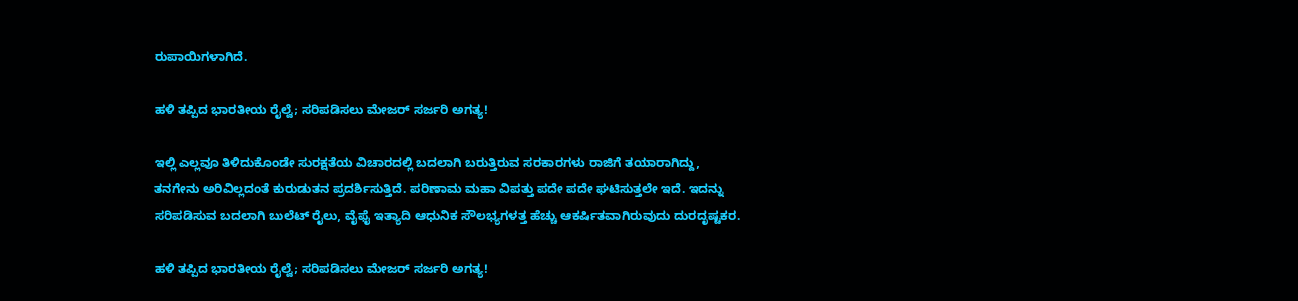ರುಪಾಯಿಗಳಾಗಿದೆ.

ಹಳಿ ತಪ್ಪಿದ ಭಾರತೀಯ ರೈಲ್ವೆ; ಸರಿಪಡಿಸಲು ಮೇಜರ್ ಸರ್ಜರಿ ಅಗತ್ಯ!

ಇಲ್ಲಿ ಎಲ್ಲವೂ ತಿಳಿದುಕೊಂಡೇ ಸುರಕ್ಷತೆಯ ವಿಚಾರದಲ್ಲಿ ಬದಲಾಗಿ ಬರುತ್ತಿರುವ ಸರಕಾರಗಳು ರಾಜಿಗೆ ತಯಾರಾಗಿದ್ದು, ತನಗೇನು ಅರಿವಿಲ್ಲದಂತೆ ಕುರುಡುತನ ಪ್ರದರ್ಶಿಸುತ್ತಿದೆ. ಪರಿಣಾಮ ಮಹಾ ವಿಪತ್ತು ಪದೇ ಪದೇ ಘಟಿಸುತ್ತಲೇ ಇದೆ. ಇದನ್ನು ಸರಿಪಡಿಸುವ ಬದಲಾಗಿ ಬುಲೆಟ್ ರೈಲು, ವೈಫೈ ಇತ್ಯಾದಿ ಆಧುನಿಕ ಸೌಲಭ್ಯಗಳತ್ತ ಹೆಚ್ಚು ಆಕರ್ಷಿತವಾಗಿರುವುದು ದುರದೃಷ್ಟಕರ.

ಹಳಿ ತಪ್ಪಿದ ಭಾರತೀಯ ರೈಲ್ವೆ; ಸರಿಪಡಿಸಲು ಮೇಜರ್ ಸರ್ಜರಿ ಅಗತ್ಯ!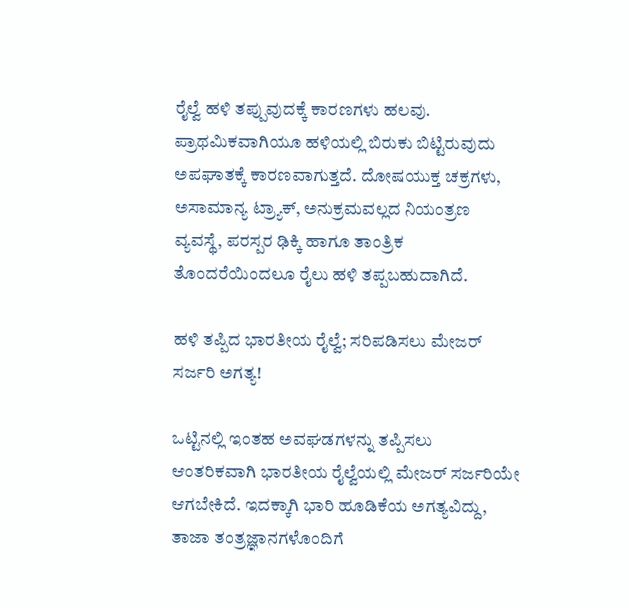ರೈಲ್ವೆ ಹಳಿ ತಪ್ಪುವುದಕ್ಕೆ ಕಾರಣಗಳು ಹಲವು. ಪ್ರಾಥಮಿಕವಾಗಿಯೂ ಹಳಿಯಲ್ಲಿ ಬಿರುಕು ಬಿಟ್ಟಿರುವುದು ಅಪಘಾತಕ್ಕೆ ಕಾರಣವಾಗುತ್ತದೆ. ದೋಷಯುಕ್ತ ಚಕ್ರಗಳು, ಅಸಾಮಾನ್ಯ ಟ್ರ್ಯಾಕ್, ಅನುಕ್ರಮವಲ್ಲದ ನಿಯಂತ್ರಣ ವ್ಯವಸ್ಥೆ, ಪರಸ್ಪರ ಢಿಕ್ಕಿ ಹಾಗೂ ತಾಂತ್ರಿಕ ತೊಂದರೆಯಿಂದಲೂ ರೈಲು ಹಳಿ ತಪ್ಪಬಹುದಾಗಿದೆ.

ಹಳಿ ತಪ್ಪಿದ ಭಾರತೀಯ ರೈಲ್ವೆ; ಸರಿಪಡಿಸಲು ಮೇಜರ್ ಸರ್ಜರಿ ಅಗತ್ಯ!

ಒಟ್ಟಿನಲ್ಲಿ ಇಂತಹ ಅವಘಡಗಳನ್ನು ತಪ್ಪಿಸಲು ಆಂತರಿಕವಾಗಿ ಭಾರತೀಯ ರೈಲ್ವೆಯಲ್ಲಿ ಮೇಜರ್ ಸರ್ಜರಿಯೇ ಆಗಬೇಕಿದೆ. ಇದಕ್ಕಾಗಿ ಭಾರಿ ಹೂಡಿಕೆಯ ಅಗತ್ಯವಿದ್ದು, ತಾಜಾ ತಂತ್ರಜ್ಞಾನಗಳೊಂದಿಗೆ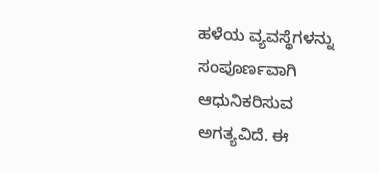ಹಳೆಯ ವ್ಯವಸ್ಥೆಗಳನ್ನು ಸಂಪೂರ್ಣವಾಗಿ ಆಧುನಿಕರಿಸುವ ಅಗತ್ಯವಿದೆ. ಈ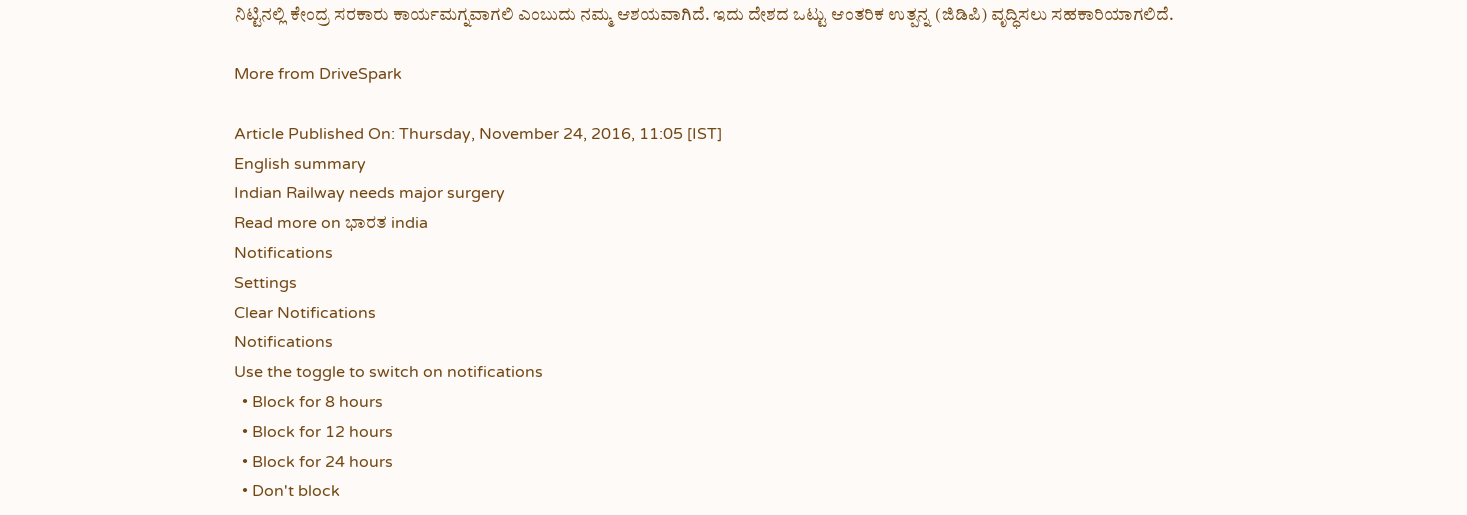ನಿಟ್ಟಿನಲ್ಲಿ ಕೇಂದ್ರ ಸರಕಾರು ಕಾರ್ಯಮಗ್ನವಾಗಲಿ ಎಂಬುದು ನಮ್ಮ ಆಶಯವಾಗಿದೆ. ಇದು ದೇಶದ ಒಟ್ಟು ಆಂತರಿಕ ಉತ್ಪನ್ನ (ಜಿಡಿಪಿ) ವೃದ್ಧಿಸಲು ಸಹಕಾರಿಯಾಗಲಿದೆ.

More from DriveSpark

Article Published On: Thursday, November 24, 2016, 11:05 [IST]
English summary
Indian Railway needs major surgery
Read more on ಭಾರತ india
Notifications
Settings
Clear Notifications
Notifications
Use the toggle to switch on notifications
  • Block for 8 hours
  • Block for 12 hours
  • Block for 24 hours
  • Don't block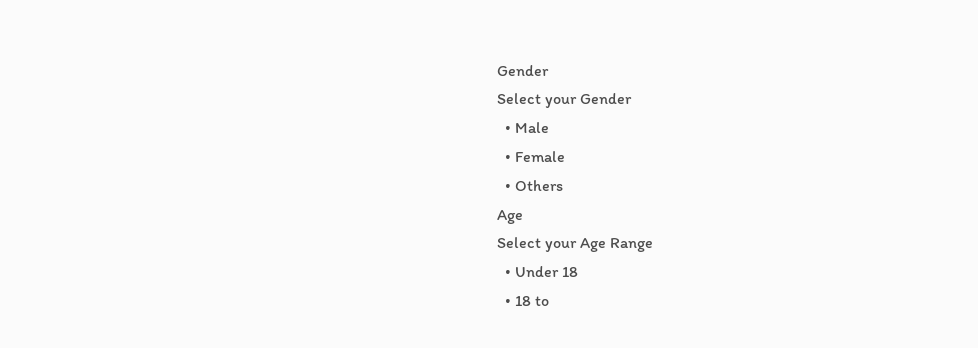Gender
Select your Gender
  • Male
  • Female
  • Others
Age
Select your Age Range
  • Under 18
  • 18 to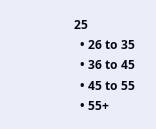25
  • 26 to 35
  • 36 to 45
  • 45 to 55
  • 55+